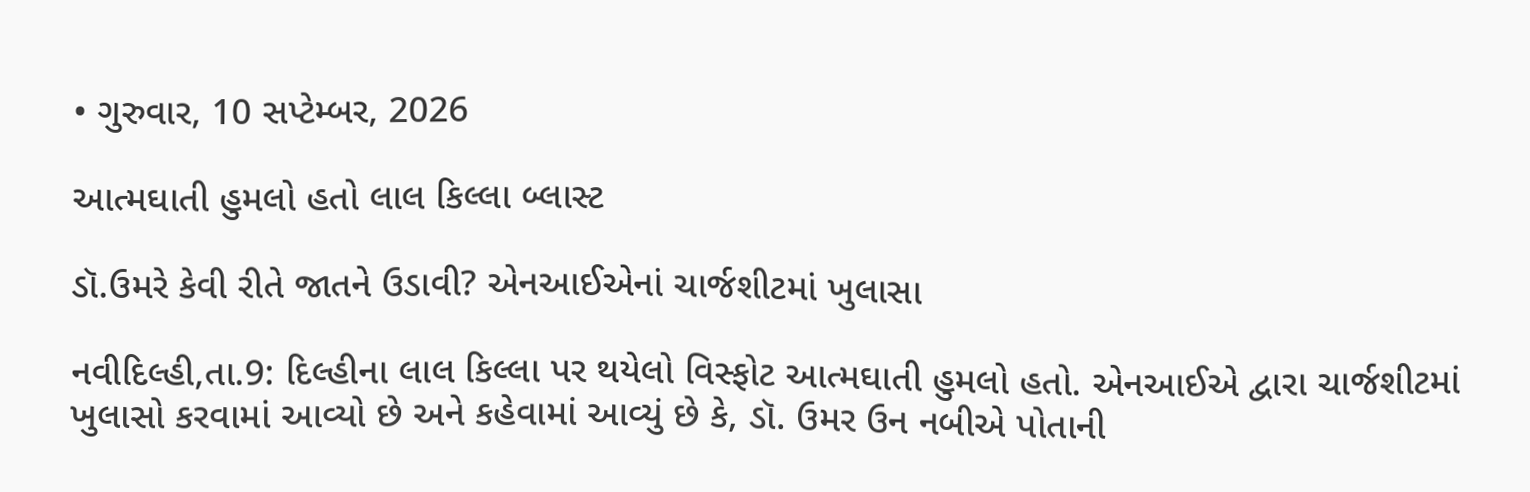• ગુરુવાર, 10 સપ્ટેમ્બર, 2026

આત્મઘાતી હુમલો હતો લાલ કિલ્લા બ્લાસ્ટ

ડૉ.ઉમરે કેવી રીતે જાતને ઉડાવી? એનઆઈએનાં ચાર્જશીટમાં ખુલાસા

નવીદિલ્હી,તા.9: દિલ્હીના લાલ કિલ્લા પર થયેલો વિસ્ફોટ આત્મઘાતી હુમલો હતો. એનઆઈએ દ્વારા ચાર્જશીટમાં ખુલાસો કરવામાં આવ્યો છે અને કહેવામાં આવ્યું છે કે, ડૉ. ઉમર ઉન નબીએ પોતાની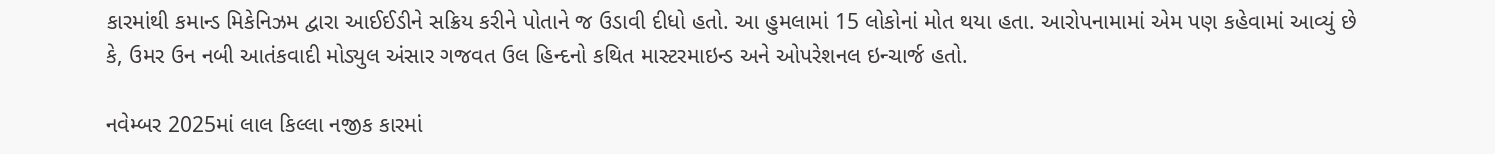કારમાંથી કમાન્ડ મિકેનિઝમ દ્વારા આઈઈડીને સક્રિય કરીને પોતાને જ ઉડાવી દીધો હતો. આ હુમલામાં 15 લોકોનાં મોત થયા હતા. આરોપનામામાં એમ પણ કહેવામાં આવ્યું છે કે, ઉમર ઉન નબી આતંકવાદી મોડ્યુલ અંસાર ગજવત ઉલ હિન્દનો કથિત માસ્ટરમાઇન્ડ અને ઓપરેશનલ ઇન્ચાર્જ હતો.

નવેમ્બર 2025માં લાલ કિલ્લા નજીક કારમાં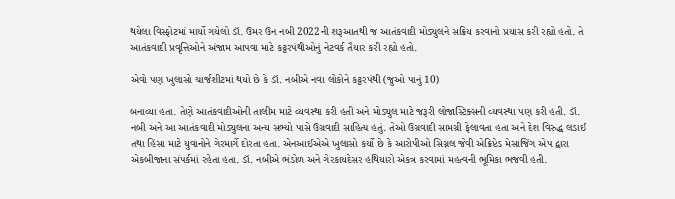થયેલા વિસ્ફોટમાં માર્યો ગયેલો ડૉ. ઉમર ઉન નબી 2022ની શરૂઆતથી જ આતંકવાદી મોડ્યુલને સક્રિય કરવાનો પ્રયાસ કરી રહ્યો હતો. તે આતંકવાદી પ્રવૃત્તિઓને અંજામ આપવા માટે કટ્ટરપંથીઓનું નેટવર્ક તૈયાર કરી રહ્યો હતો.

એવો પણ ખુલાસો ચાર્જશીટમાં થયો છે કે ડૉ. નબીએ નવા લોકોને કટ્ટરપંથી (જુઓ પાનું 10)

બનાવ્યા હતા. તેણે આતંકવાદીઓની તાલીમ માટે વ્યવસ્થા કરી હતી અને મોડ્યુલ માટે જરૂરી લોજાસ્ટિક્સની વ્યવસ્થા પણ કરી હતી. ડૉ. નબી અને આ આતંકવાદી મોડ્યુલના અન્ય સભ્યો પાસે ઉગ્રવાદી સાહિત્ય હતું. તેઓ ઉગ્રવાદી સામગ્રી ફેલાવતા હતા અને દેશ વિરુદ્ધ લડાઈ તથા હિંસા માટે યુવાનોને ગેરમાર્ગે દોરતા હતા. એનઆઈએએ ખુલાસો કર્યો છે કે આરોપીઓ સિગ્નલ જેવી એક્રિપ્ટેડ મેસાજિંગ એપ દ્વારા એકબીજાના સંપર્કમાં રહેતા હતા. ડૉ. નબીએ ભંડોળ અને ગેરકાયદેસર હથિયારો એકત્ર કરવામાં મહત્વની ભૂમિકા ભજવી હતી.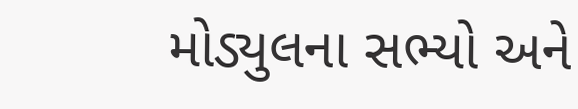મોડ્યુલના સભ્યો અને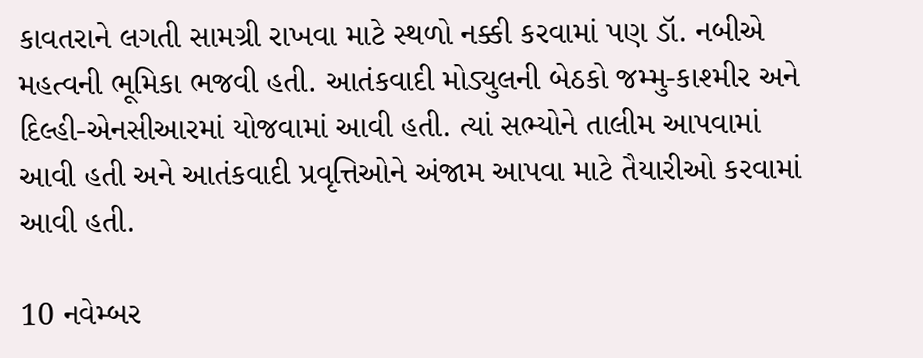કાવતરાને લગતી સામગ્રી રાખવા માટે સ્થળો નક્કી કરવામાં પણ ડૉ. નબીએ મહત્વની ભૂમિકા ભજવી હતી. આતંકવાદી મોડ્યુલની બેઠકો જમ્મુ-કાશ્મીર અને દિલ્હી-એનસીઆરમાં યોજવામાં આવી હતી. ત્યાં સભ્યોને તાલીમ આપવામાં આવી હતી અને આતંકવાદી પ્રવૃત્તિઓને અંજામ આપવા માટે તૈયારીઓ કરવામાં આવી હતી.

10 નવેમ્બર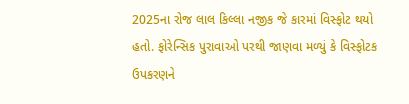2025ના રોજ લાલ કિલ્લા નજીક જે કારમાં વિસ્ફોટ થયો હતો. ફોરેન્સિક પુરાવાઓ પરથી જાણવા મળ્યું કે વિસ્ફોટક ઉપકરણને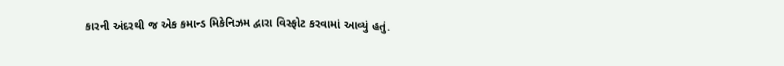કારની અંદરથી જ એક કમાન્ડ મિકેનિઝમ દ્વારા વિસ્ફોટ કરવામાં આવ્યું હતું.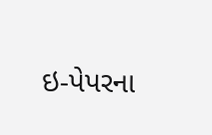ઇ-પેપરના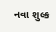નવા શુલ્ક